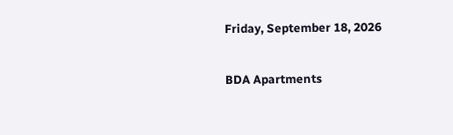Friday, September 18, 2026

BDA Apartments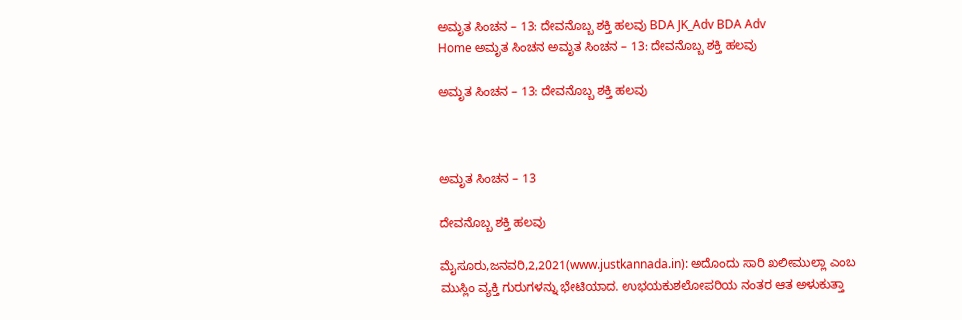ಅಮೃತ ಸಿಂಚನ – 13: ದೇವನೊಬ್ಬ ಶಕ್ತಿ ಹಲವು BDA JK_Adv BDA Adv
Home ಅಮೃತ ಸಿಂಚನ ಅಮೃತ ಸಿಂಚನ – 13: ದೇವನೊಬ್ಬ ಶಕ್ತಿ ಹಲವು

ಅಮೃತ ಸಿಂಚನ – 13: ದೇವನೊಬ್ಬ ಶಕ್ತಿ ಹಲವು



ಅಮೃತ ಸಿಂಚನ – 13

ದೇವನೊಬ್ಬ ಶಕ್ತಿ ಹಲವು

ಮೈಸೂರು,ಜನವರಿ,2,2021(www.justkannada.in): ಅದೊಂದು ಸಾರಿ ಖಲೀಮುಲ್ಲಾ ಎಂಬ ಮುಸ್ಲಿಂ ವ್ಯಕ್ತಿ ಗುರುಗಳನ್ನು ಭೇಟಿಯಾದ. ಉಭಯಕುಶಲೋಪರಿಯ ನಂತರ ಆತ ಅಳುಕುತ್ತಾ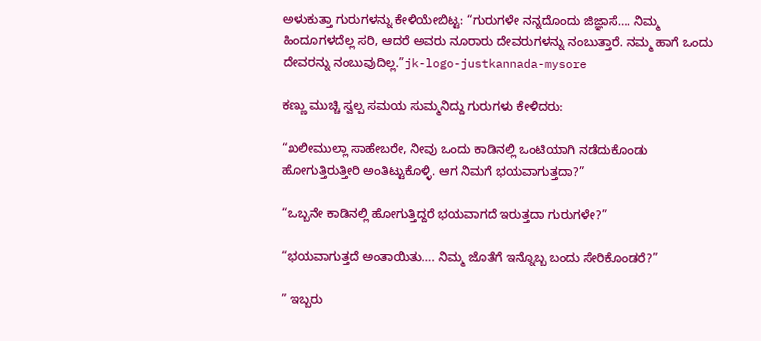ಅಳುಕುತ್ತಾ ಗುರುಗಳನ್ನು ಕೇಳಿಯೇಬಿಟ್ಟ: “ಗುರುಗಳೇ ನನ್ನದೊಂದು ಜಿಜ್ಞಾಸೆ…. ನಿಮ್ಮ ಹಿಂದೂಗಳದೆಲ್ಲ ಸರಿ, ಆದರೆ ಅವರು ನೂರಾರು ದೇವರುಗಳನ್ನು ನಂಬುತ್ತಾರೆ. ನಮ್ಮ ಹಾಗೆ ಒಂದು ದೇವರನ್ನು ನಂಬುವುದಿಲ್ಲ.”jk-logo-justkannada-mysore

ಕಣ್ಣು ಮುಚ್ಚಿ ಸ್ವಲ್ಪ ಸಮಯ ಸುಮ್ಮನಿದ್ದು ಗುರುಗಳು ಕೇಳಿದರು:

“ಖಲೀಮುಲ್ಲಾ ಸಾಹೇಬರೇ, ನೀವು ಒಂದು ಕಾಡಿನಲ್ಲಿ ಒಂಟಿಯಾಗಿ ನಡೆದುಕೊಂಡು ಹೋಗುತ್ತಿರುತ್ತೀರಿ ಅಂತಿಟ್ಟುಕೊಳ್ಳಿ. ಆಗ ನಿಮಗೆ ಭಯವಾಗುತ್ತದಾ?”

“ಒಬ್ಬನೇ ಕಾಡಿನಲ್ಲಿ ಹೋಗುತ್ತಿದ್ದರೆ ಭಯವಾಗದೆ ಇರುತ್ತದಾ ಗುರುಗಳೇ?”

“ಭಯವಾಗುತ್ತದೆ ಅಂತಾಯಿತು…. ನಿಮ್ಮ ಜೊತೆಗೆ ಇನ್ನೊಬ್ಬ ಬಂದು ಸೇರಿಕೊಂಡರೆ?”

” ಇಬ್ಬರು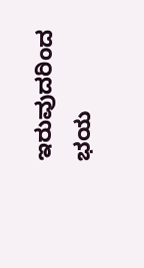ಇರುವುದರಿಂದ ಭಯ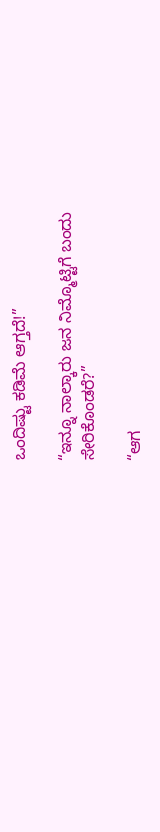ಒಂದಿಷ್ಟು ಕಡಿಮೆ ಆಗ್ತದೆ!”

“ಇನ್ನೂ ನಾಲ್ಕಾರು ಜನ ನಿಮ್ಮೊಟ್ಟಿಗೆ ಬಂದು ಸೇರಿಕೊಂಡರೆ?”

“ಆಗ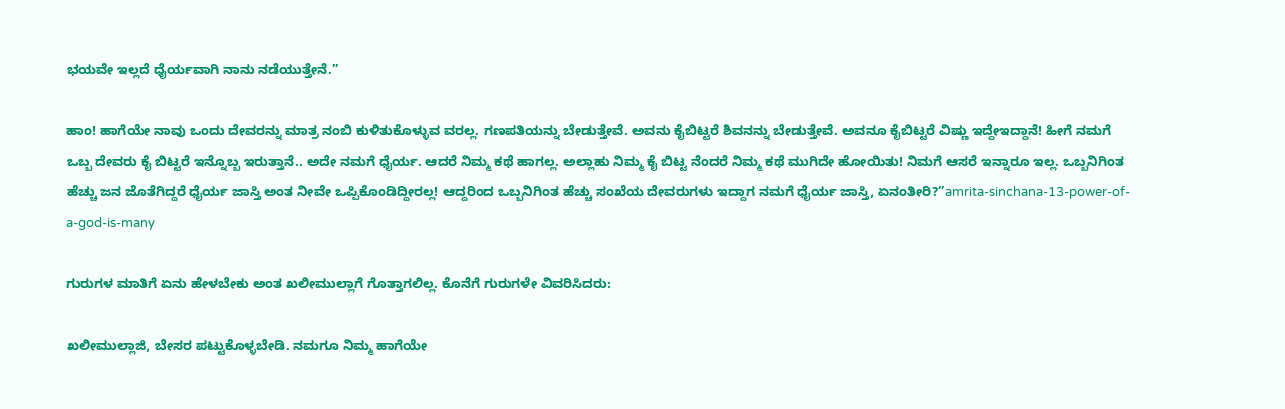ಭಯವೇ ಇಲ್ಲದೆ ಧೈರ್ಯವಾಗಿ ನಾನು ನಡೆಯುತ್ತೇನೆ.”

ಹಾಂ! ಹಾಗೆಯೇ ನಾವು ಒಂದು ದೇವರನ್ನು ಮಾತ್ರ ನಂಬಿ ಕುಳಿತುಕೊಳ್ಳುವ ವರಲ್ಲ. ಗಣಪತಿಯನ್ನು ಬೇಡುತ್ತೇವೆ. ಅವನು ಕೈಬಿಟ್ಟರೆ ಶಿವನನ್ನು ಬೇಡುತ್ತೇವೆ. ಅವನೂ ಕೈಬಿಟ್ಟರೆ ವಿಷ್ಣು ಇದ್ದೇಇದ್ದಾನೆ! ಹೀಗೆ ನಮಗೆ ಒಬ್ಬ ದೇವರು ಕೈ ಬಿಟ್ಟರೆ ಇನ್ನೊಬ್ಬ ಇರುತ್ತಾನೆ.. ಅದೇ ನಮಗೆ ಧೈರ್ಯ. ಆದರೆ ನಿಮ್ಮ ಕಥೆ ಹಾಗಲ್ಲ. ಅಲ್ಲಾಹು ನಿಮ್ಮ ಕೈ ಬಿಟ್ಟ ನೆಂದರೆ ನಿಮ್ಮ ಕಥೆ ಮುಗಿದೇ ಹೋಯಿತು! ನಿಮಗೆ ಆಸರೆ ಇನ್ನಾರೂ ಇಲ್ಲ. ಒಬ್ಬನಿಗಿಂತ ಹೆಚ್ಚು ಜನ ಜೊತೆಗಿದ್ದರೆ ಧೈರ್ಯ ಜಾಸ್ತಿ ಅಂತ ನೀವೇ ಒಪ್ಪಿಕೊಂಡಿದ್ದೀರಲ್ಲ! ಆದ್ದರಿಂದ ಒಬ್ಬನಿಗಿಂತ ಹೆಚ್ಚು ಸಂಖೆಯ ದೇವರುಗಳು ಇದ್ದಾಗ ನಮಗೆ ಧೈರ್ಯ ಜಾಸ್ತಿ, ಏನಂತೀರಿ?”amrita-sinchana-13-power-of-a-god-is-many

ಗುರುಗಳ ಮಾತಿಗೆ ಏನು ಹೇಳಬೇಕು ಅಂತ ಖಲೀಮುಲ್ಲಾಗೆ ಗೊತ್ತಾಗಲಿಲ್ಲ. ಕೊನೆಗೆ ಗುರುಗಳೇ ವಿವರಿಸಿದರು:

ಖಲೀಮುಲ್ಲಾಜಿ, ಬೇಸರ ಪಟ್ಟುಕೊಳ್ಳಬೇಡಿ. ನಮಗೂ ನಿಮ್ಮ ಹಾಗೆಯೇ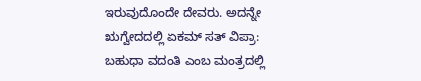ಇರುವುದೊಂದೇ ದೇವರು. ಅದನ್ನೇ ಋಗ್ವೇದದಲ್ಲಿ ಏಕಮ್ ಸತ್ ವಿಪ್ರಾ: ಬಹುಧಾ ವದಂತಿ ಎಂಬ ಮಂತ್ರದಲ್ಲಿ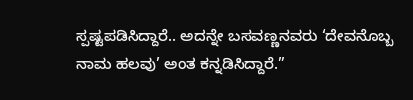ಸ್ಪಷ್ಟಪಡಿಸಿದ್ದಾರೆ.. ಅದನ್ನೇ ಬಸವಣ್ಣನವರು ‘ದೇವನೊಬ್ಬ
ನಾಮ ಹಲವು’ ಅಂತ ಕನ್ನಡಿಸಿದ್ದಾರೆ.”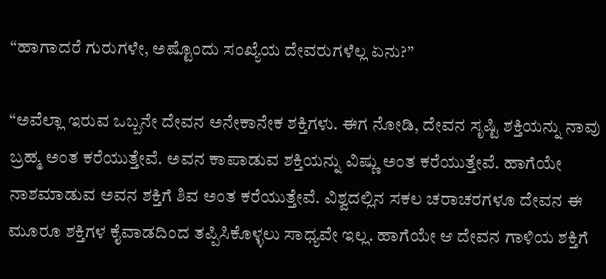“ಹಾಗಾದರೆ ಗುರುಗಳೇ, ಅಷ್ಟೊಂದು ಸಂಖ್ಯೆಯ ದೇವರುಗಳೆಲ್ಲ ಏನು?”

“ಅವೆಲ್ಲಾ ಇರುವ ಒಬ್ಬನೇ ದೇವನ ಅನೇಕಾನೇಕ ಶಕ್ತಿಗಳು. ಈಗ ನೋಡಿ, ದೇವನ ಸೃಷ್ಟಿ ಶಕ್ತಿಯನ್ನು ನಾವು ಬ್ರಹ್ಮ ಅಂತ ಕರೆಯುತ್ತೇವೆ. ಅವನ ಕಾಪಾಡುವ ಶಕ್ತಿಯನ್ನು ವಿಷ್ಣು ಅಂತ ಕರೆಯುತ್ತೇವೆ. ಹಾಗೆಯೇ ನಾಶಮಾಡುವ ಅವನ ಶಕ್ತಿಗೆ ಶಿವ ಅಂತ ಕರೆಯುತ್ತೇವೆ. ವಿಶ್ವದಲ್ಲಿನ ಸಕಲ ಚರಾಚರಗಳೂ ದೇವನ ಈ ಮೂರೂ ಶಕ್ತಿಗಳ ಕೈವಾಡದಿಂದ ತಪ್ಪಿಸಿಕೊಳ್ಳಲು ಸಾಧ್ಯವೇ ಇಲ್ಲ. ಹಾಗೆಯೇ ಆ ದೇವನ ಗಾಳಿಯ ಶಕ್ತಿಗೆ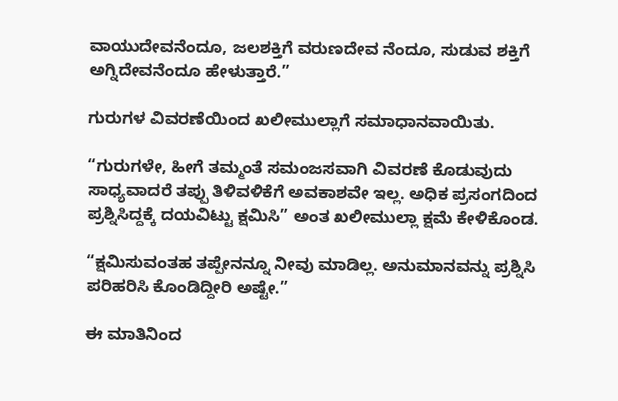ವಾಯುದೇವನೆಂದೂ, ಜಲಶಕ್ತಿಗೆ ವರುಣದೇವ ನೆಂದೂ, ಸುಡುವ ಶಕ್ತಿಗೆ ಅಗ್ನಿದೇವನೆಂದೂ ಹೇಳುತ್ತಾರೆ.”

ಗುರುಗಳ ವಿವರಣೆಯಿಂದ ಖಲೀಮುಲ್ಲಾಗೆ ಸಮಾಧಾನವಾಯಿತು.

“ಗುರುಗಳೇ, ಹೀಗೆ ತಮ್ಮಂತೆ ಸಮಂಜಸವಾಗಿ ವಿವರಣೆ ಕೊಡುವುದು ಸಾಧ್ಯವಾದರೆ ತಪ್ಪು ತಿಳಿವಳಿಕೆಗೆ ಅವಕಾಶವೇ ಇಲ್ಲ. ಅಧಿಕ ಪ್ರಸಂಗದಿಂದ ಪ್ರಶ್ನಿಸಿದ್ದಕ್ಕೆ ದಯವಿಟ್ಟು ಕ್ಷಮಿಸಿ” ಅಂತ ಖಲೀಮುಲ್ಲಾ ಕ್ಷಮೆ ಕೇಳಿಕೊಂಡ.

“ಕ್ಷಮಿಸುವಂತಹ ತಪ್ಪೇನನ್ನೂ ನೀವು ಮಾಡಿಲ್ಲ. ಅನುಮಾನವನ್ನು ಪ್ರಶ್ನಿಸಿ ಪರಿಹರಿಸಿ ಕೊಂಡಿದ್ದೀರಿ ಅಷ್ಟೇ.”

ಈ ಮಾತಿನಿಂದ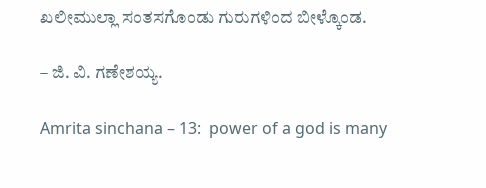ಖಲೀಮುಲ್ಲಾ ಸಂತಸಗೊಂಡು ಗುರುಗಳಿಂದ ಬೀಳ್ಕೊಂಡ.

– ಜಿ. ವಿ. ಗಣೇಶಯ್ಯ.

Amrita sinchana – 13:  power of a god is many